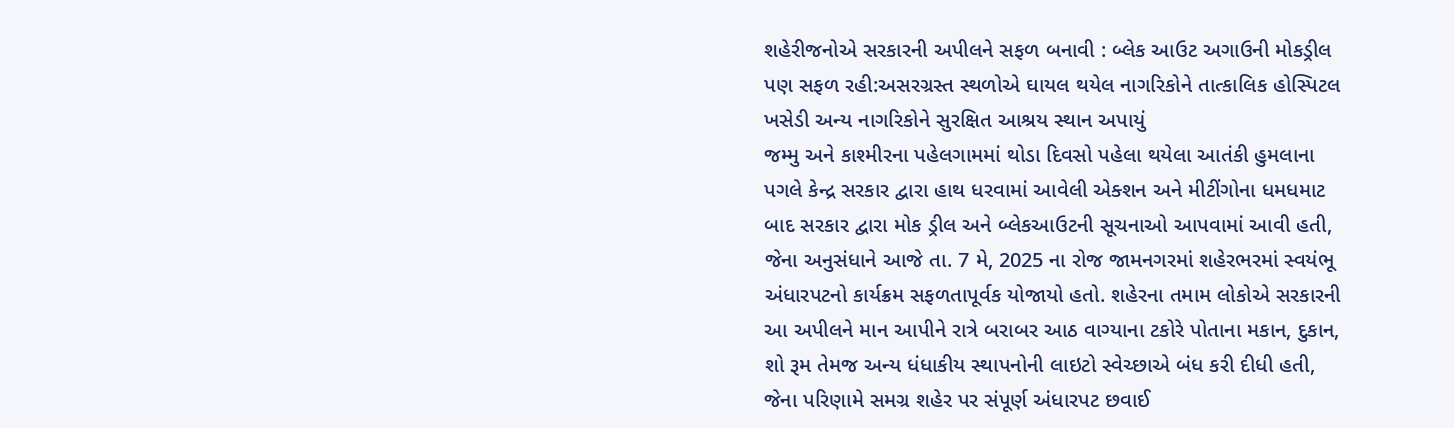શહેરીજનોએ સરકારની અપીલને સફળ બનાવી : બ્લેક આઉટ અગાઉની મોકડ્રીલ પણ સફળ રહી:અસરગ્રસ્ત સ્થળોએ ઘાયલ થયેલ નાગરિકોને તાત્કાલિક હોસ્પિટલ ખસેડી અન્ય નાગરિકોને સુરક્ષિત આશ્રય સ્થાન અપાયું
જમ્મુ અને કાશ્મીરના પહેલગામમાં થોડા દિવસો પહેલા થયેલા આતંકી હુમલાના પગલે કેન્દ્ર સરકાર દ્વારા હાથ ધરવામાં આવેલી એક્શન અને મીટીંગોના ધમધમાટ બાદ સરકાર દ્વારા મોક ડ્રીલ અને બ્લેકઆઉટની સૂચનાઓ આપવામાં આવી હતી, જેના અનુસંધાને આજે તા. 7 મે, 2025 ના રોજ જામનગરમાં શહેરભરમાં સ્વયંભૂ અંધારપટનો કાર્યક્રમ સફળતાપૂર્વક યોજાયો હતો. શહેરના તમામ લોકોએ સરકારની આ અપીલને માન આપીને રાત્રે બરાબર આઠ વાગ્યાના ટકોરે પોતાના મકાન, દુકાન, શો રૂમ તેમજ અન્ય ધંધાકીય સ્થાપનોની લાઇટો સ્વેચ્છાએ બંધ કરી દીધી હતી, જેના પરિણામે સમગ્ર શહેર પર સંપૂર્ણ અંધારપટ છવાઈ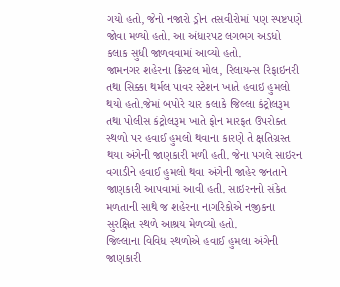ગયો હતો, જેનો નજારો ડ્રોન તસવીરોમાં પણ સ્પષ્ટપણે જોવા મળ્યો હતો. આ અંધારપટ લગભગ અડધો કલાક સુધી જાળવવામાં આવ્યો હતો.
જામનગર શહેરના ક્રિસ્ટલ મોલ, રિલાયન્સ રિફાઇનરી તથા સિક્કા થર્મલ પાવર સ્ટેશન ખાતે હવાઇ હુમલો થયો હતો.જેમાં બપોરે ચાર કલાકે જિલ્લા કંટ્રોલરૂમ તથા પોલીસ કંટ્રોલરૂમ ખાતે ફોન મારફત ઉપરોક્ત સ્થળો પર હવાઈ હુમલો થવાના કારણે તે ક્ષતિગ્રસ્ત થયા અંગેની જાણકારી મળી હતી. જેના પગલે સાઇરન વગાડીને હવાઈ હુમલો થવા અંગેની જાહેર જનતાને જાણકારી આપવામાં આવી હતી. સાઇરનનો સંકેત મળતાની સાથે જ શહેરના નાગરિકોએ નજીકના સુરક્ષિત સ્થળે આશ્રય મેળવ્યો હતો.
જિલ્લાના વિવિધ સ્થળોએ હવાઈ હુમલા અંગેની જાણકારી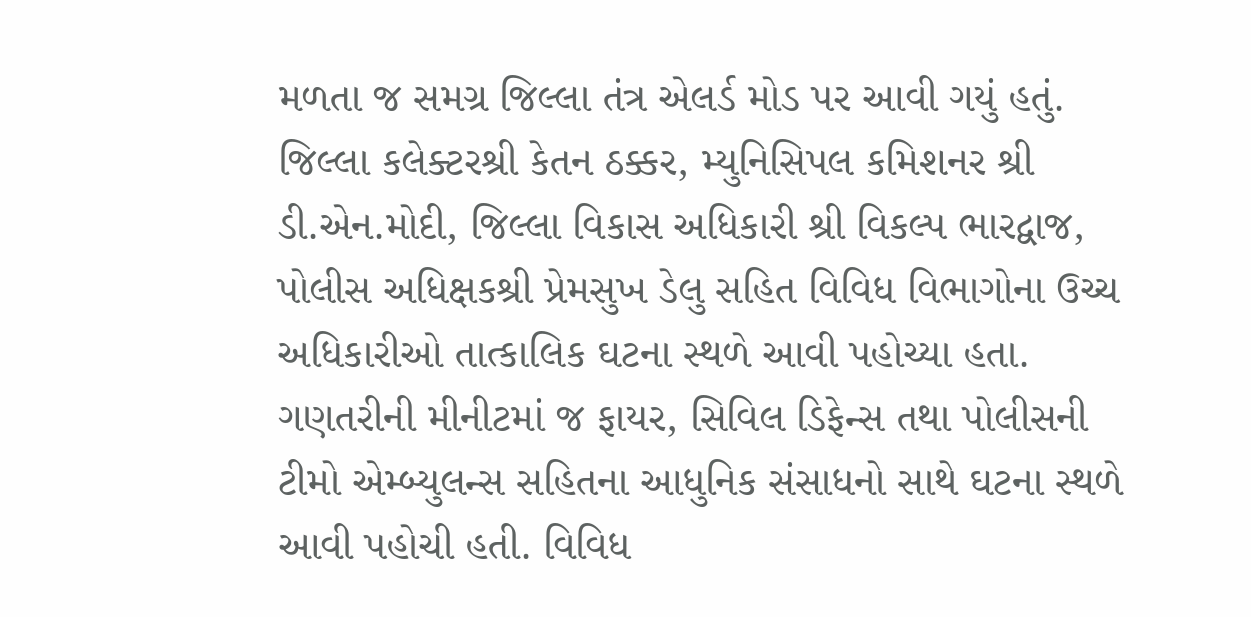મળતા જ સમગ્ર જિલ્લા તંત્ર એલર્ડ મોડ પર આવી ગયું હતું. જિલ્લા કલેક્ટરશ્રી કેતન ઠક્કર, મ્યુનિસિપલ કમિશનર શ્રી ડી.એન.મોદી, જિલ્લા વિકાસ અધિકારી શ્રી વિકલ્પ ભારદ્વાજ, પોલીસ અધિક્ષકશ્રી પ્રેમસુખ ડેલુ સહિત વિવિધ વિભાગોના ઉચ્ચ અધિકારીઓ તાત્કાલિક ઘટના સ્થળે આવી પહોચ્યા હતા.
ગણતરીની મીનીટમાં જ ફાયર, સિવિલ ડિફેન્સ તથા પોલીસની ટીમો એમ્બ્યુલન્સ સહિતના આધુનિક સંસાધનો સાથે ઘટના સ્થળે આવી પહોચી હતી. વિવિધ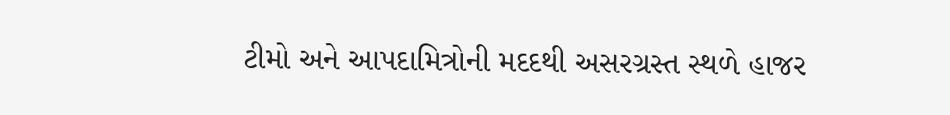ટીમો અને આપદામિત્રોની મદદથી અસરગ્રસ્ત સ્થળે હાજર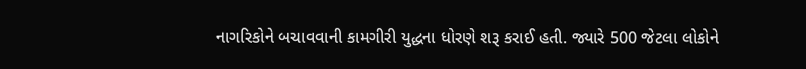નાગરિકોને બચાવવાની કામગીરી યુદ્ધના ધોરણે શરૂ કરાઈ હતી. જ્યારે 500 જેટલા લોકોને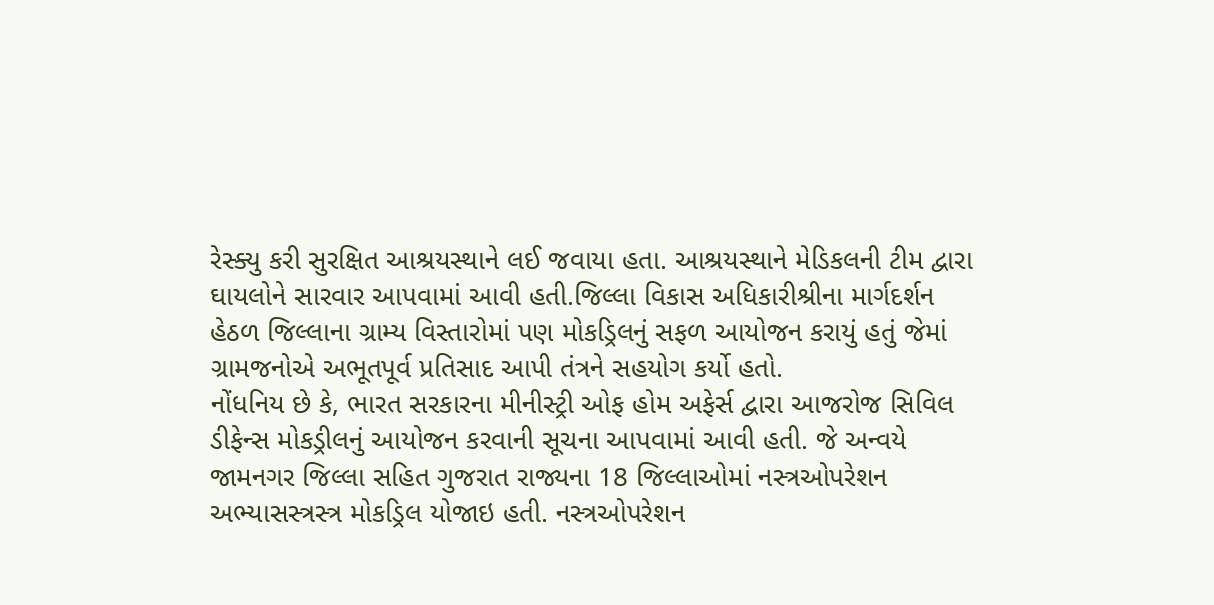રેસ્ક્યુ કરી સુરક્ષિત આશ્રયસ્થાને લઈ જવાયા હતા. આશ્રયસ્થાને મેડિકલની ટીમ દ્વારા ઘાયલોને સારવાર આપવામાં આવી હતી.જિલ્લા વિકાસ અધિકારીશ્રીના માર્ગદર્શન હેઠળ જિલ્લાના ગ્રામ્ય વિસ્તારોમાં પણ મોકડ્રિલનું સફળ આયોજન કરાયું હતું જેમાં ગ્રામજનોએ અભૂતપૂર્વ પ્રતિસાદ આપી તંત્રને સહયોગ કર્યો હતો.
નોંધનિય છે કે, ભારત સરકારના મીનીસ્ટ્રી ઓફ હોમ અફેર્સ દ્વારા આજરોજ સિવિલ ડીફેન્સ મોકડ્રીલનું આયોજન કરવાની સૂચના આપવામાં આવી હતી. જે અન્વયે જામનગર જિલ્લા સહિત ગુજરાત રાજ્યના 18 જિલ્લાઓમાં નસ્ત્રઓપરેશન અભ્યાસસ્ત્રસ્ત્ર મોકડ્રિલ યોજાઇ હતી. નસ્ત્રઓપરેશન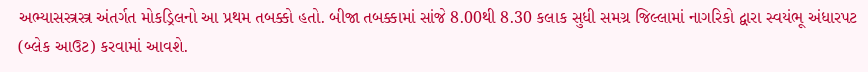અભ્યાસસ્ત્રસ્ત્ર અંતર્ગત મોકડ્રિલનો આ પ્રથમ તબક્કો હતો. બીજા તબક્કામાં સાંજે 8.00થી 8.30 કલાક સુધી સમગ્ર જિલ્લામાં નાગરિકો દ્વારા સ્વયંભૂ અંધારપટ (બ્લેક આઉટ) કરવામાં આવશે.